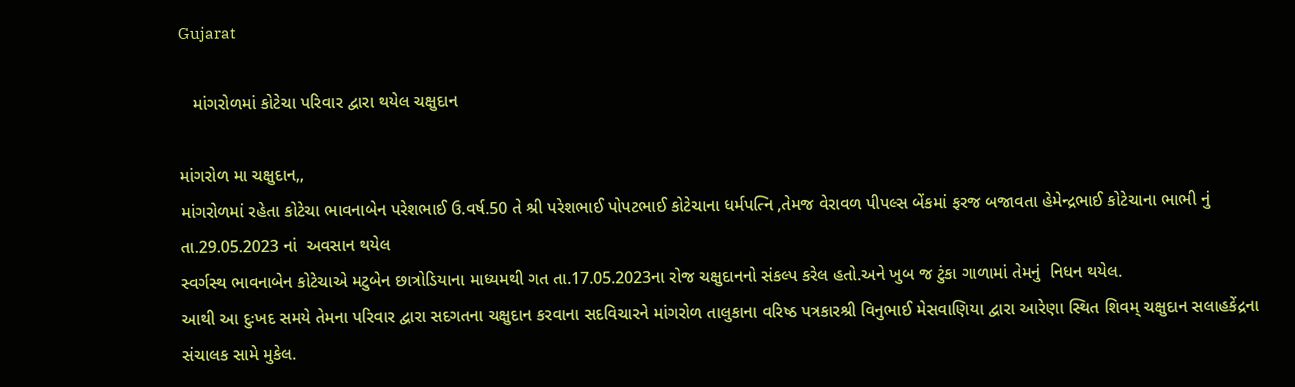Gujarat

   માંગરોળમાં કોટેચા પરિવાર દ્વારા થયેલ ચક્ષુદાન

માંગરોળ મા ચક્ષુદાન,,
માંગરોળમાં રહેતા કોટેચા ભાવનાબેન પરેશભાઈ ઉ.વર્ષ.50 તે શ્રી પરેશભાઈ પોપટભાઈ કોટેચાના ધર્મપત્નિ ,તેમજ વેરાવળ પીપલ્સ બેંકમાં ફરજ બજાવતા હેમેન્દ્રભાઈ કોટેચાના ભાભી નું  તા.29.05.2023 નાં  અવસાન થયેલ
સ્વર્ગસ્થ ભાવનાબેન કોટેચાએ મટુબેન છાત્રોડિયાના માધ્યમથી ગત તા.17.05.2023ના રોજ ચક્ષુદાનનો સંકલ્પ કરેલ હતો.અને ખુબ જ ટુંકા ગાળામાં તેમનું  નિધન થયેલ.
આથી આ દુઃખદ સમયે તેમના પરિવાર દ્વારા સદગતના ચક્ષુદાન કરવાના સદવિચારને માંગરોળ તાલુકાના વરિષ્ઠ પત્રકારશ્રી વિનુભાઈ મેસવાણિયા દ્વારા આરેણા સ્થિત શિવમ્ ચક્ષુદાન સલાહકેંદ્રના સંચાલક સામે મુકેલ.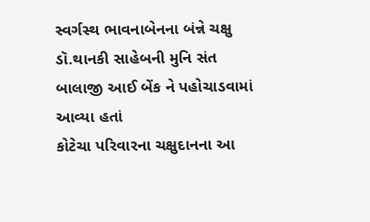સ્વર્ગસ્થ ભાવનાબેનના બંન્ને ચક્ષુ ડૉ.થાનકી સાહેબની મુનિ સંત બાલાજી આઈ બેંક ને પહોચાડવામાં આવ્યા હતાં
કોટેચા પરિવારના ચક્ષુદાનના આ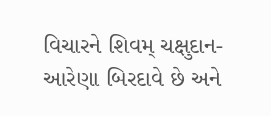વિચારને શિવમ્ ચક્ષુદાન-આરેણા બિરદાવે છે અને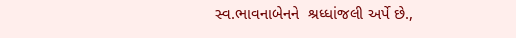સ્વ.ભાવનાબેનને  શ્રધ્ધાંજલી અર્પે છે.,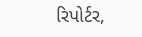રિપોર્ટર,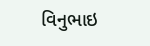વિનુભાઇ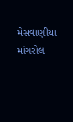મેસવાણીયા માંગરોલ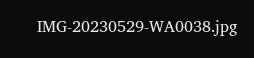IMG-20230529-WA0038.jpg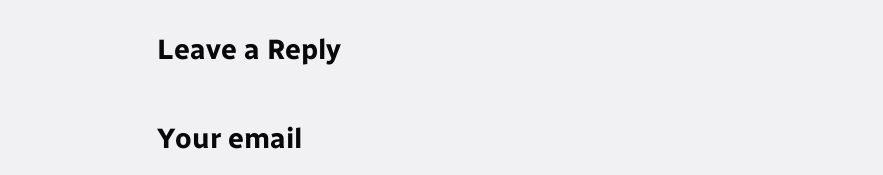Leave a Reply

Your email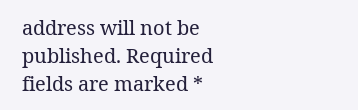address will not be published. Required fields are marked *